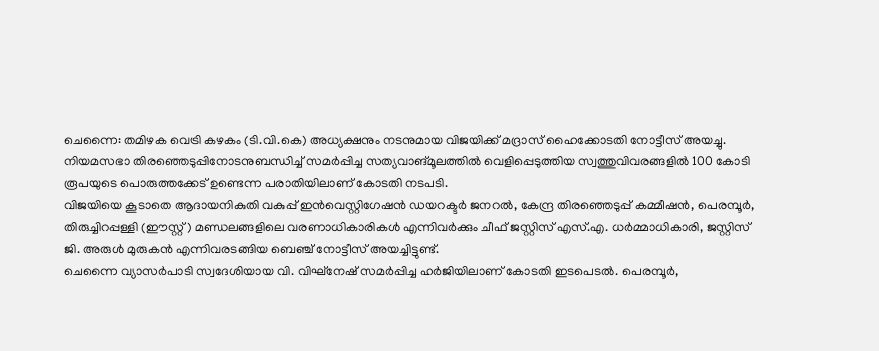ചെന്നൈ: തമിഴക വെട്രി കഴകം (ടി.വി.കെ) അധ്യക്ഷനും നടനുമായ വിജയിക്ക് മദ്രാസ് ഹൈക്കോടതി നോട്ടീസ് അയച്ചു. നിയമസഭാ തിരഞ്ഞെടുപ്പിനോടനുബന്ധിച്ച് സമർപ്പിച്ച സത്യവാങ്മൂലത്തിൽ വെളിപ്പെടുത്തിയ സ്വത്തുവിവരങ്ങളിൽ 100 കോടി രൂപയുടെ പൊരുത്തക്കേട് ഉണ്ടെന്ന പരാതിയിലാണ് കോടതി നടപടി.
വിജയിയെ കൂടാതെ ആദായനികുതി വകുപ്പ് ഇൻവെസ്റ്റിഗേഷൻ ഡയറക്ടർ ജനറൽ, കേന്ദ്ര തിരഞ്ഞെടുപ്പ് കമ്മീഷൻ, പെരമ്പൂർ, തിരുച്ചിറപ്പള്ളി (ഈസ്റ്റ്) മണ്ഡലങ്ങളിലെ വരണാധികാരികൾ എന്നിവർക്കും ചീഫ് ജസ്റ്റിസ് എസ്.എ. ധർമ്മാധികാരി, ജസ്റ്റിസ് ജി. അരുൾ മുരുകൻ എന്നിവരടങ്ങിയ ബെഞ്ച് നോട്ടീസ് അയച്ചിട്ടുണ്ട്.
ചെന്നൈ വ്യാസർപാടി സ്വദേശിയായ വി. വിഘ്നേഷ് സമർപ്പിച്ച ഹർജിയിലാണ് കോടതി ഇടപെടൽ. പെരമ്പൂർ,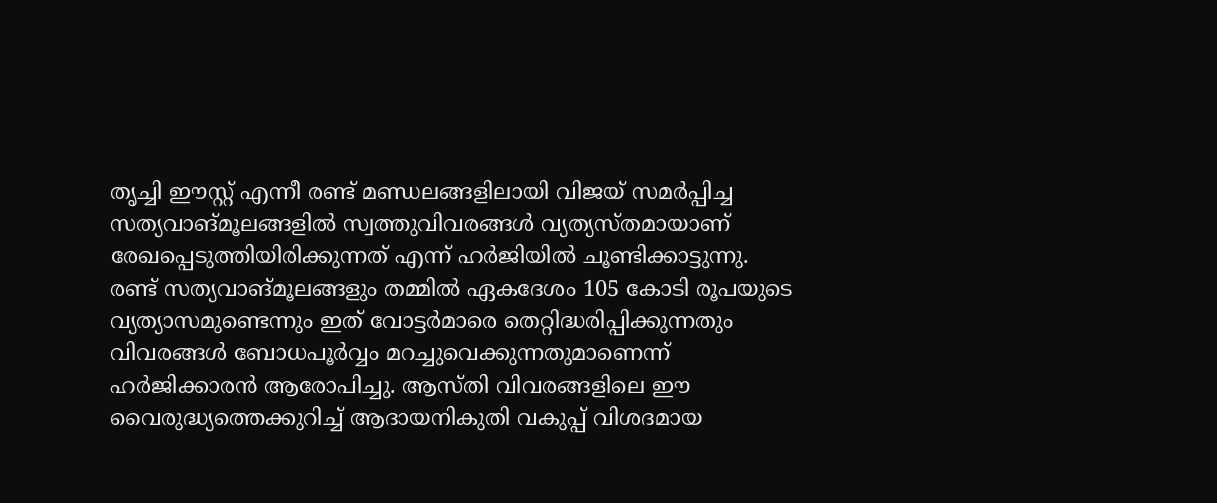തൃച്ചി ഈസ്റ്റ് എന്നീ രണ്ട് മണ്ഡലങ്ങളിലായി വിജയ് സമർപ്പിച്ച സത്യവാങ്മൂലങ്ങളിൽ സ്വത്തുവിവരങ്ങൾ വ്യത്യസ്തമായാണ് രേഖപ്പെടുത്തിയിരിക്കുന്നത് എന്ന് ഹർജിയിൽ ചൂണ്ടിക്കാട്ടുന്നു.
രണ്ട് സത്യവാങ്മൂലങ്ങളും തമ്മിൽ ഏകദേശം 105 കോടി രൂപയുടെ വ്യത്യാസമുണ്ടെന്നും ഇത് വോട്ടർമാരെ തെറ്റിദ്ധരിപ്പിക്കുന്നതും വിവരങ്ങൾ ബോധപൂർവ്വം മറച്ചുവെക്കുന്നതുമാണെന്ന് ഹർജിക്കാരൻ ആരോപിച്ചു. ആസ്തി വിവരങ്ങളിലെ ഈ വൈരുദ്ധ്യത്തെക്കുറിച്ച് ആദായനികുതി വകുപ്പ് വിശദമായ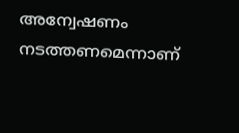അന്വേഷണം നടത്തണമെന്നാണ്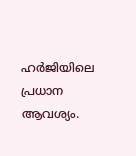ഹർജിയിലെ പ്രധാന ആവശ്യം.